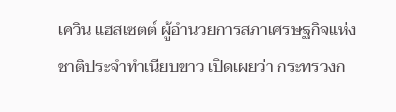เควิน แฮสเซตต์ ผู้อำนวยการสภาเศรษฐกิจแห่งชาติประจำทำเนียบขาว เปิดเผยว่า กระทรวงก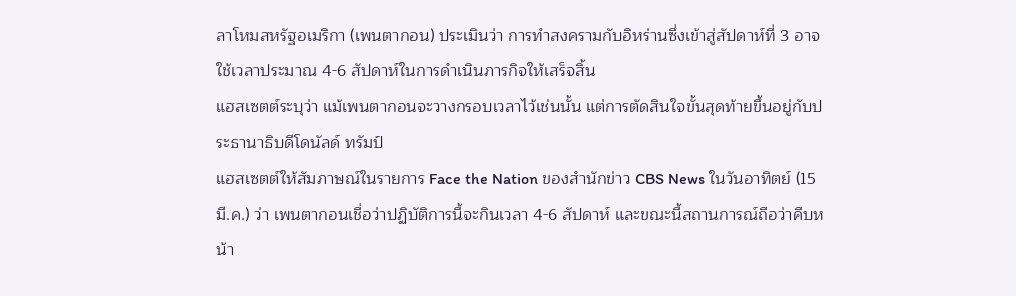ลาโหมสหรัฐอเมริกา (เพนตากอน) ประเมินว่า การทำสงครามกับอิหร่านซึ่งเข้าสู่สัปดาห์ที่ 3 อาจใช้เวลาประมาณ 4-6 สัปดาห์ในการดำเนินภารกิจให้เสร็จสิ้น
แฮสเซตต์ระบุว่า แม้เพนตากอนจะวางกรอบเวลาไว้เช่นนั้น แต่การตัดสินใจขั้นสุดท้ายขึ้นอยู่กับประธานาธิบดีโดนัลด์ ทรัมป์
แฮสเซตต์ให้สัมภาษณ์ในรายการ Face the Nation ของสำนักข่าว CBS News ในวันอาทิตย์ (15 มี.ค.) ว่า เพนตากอนเชื่อว่าปฏิบัติการนี้จะกินเวลา 4-6 สัปดาห์ และขณะนี้สถานการณ์ถือว่าคืบหน้า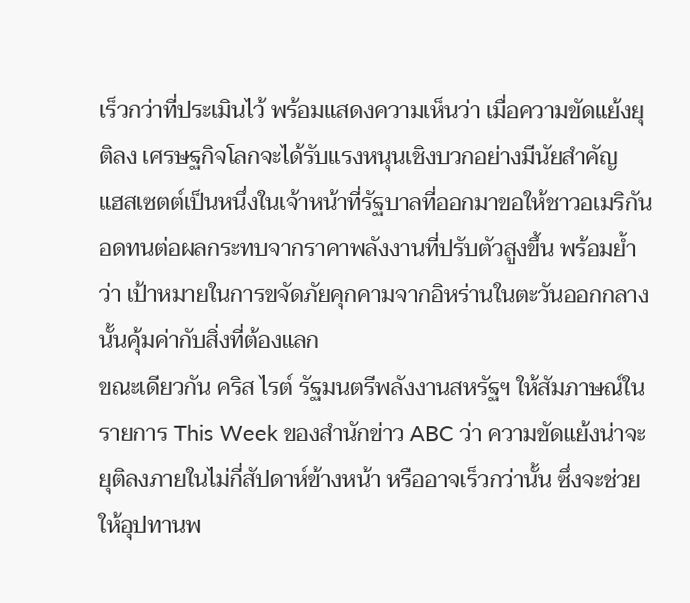เร็วกว่าที่ประเมินไว้ พร้อมแสดงความเห็นว่า เมื่อความขัดแย้งยุติลง เศรษฐกิจโลกจะได้รับแรงหนุนเชิงบวกอย่างมีนัยสำคัญ
แฮสเซตต์เป็นหนึ่งในเจ้าหน้าที่รัฐบาลที่ออกมาขอให้ชาวอเมริกันอดทนต่อผลกระทบจากราคาพลังงานที่ปรับตัวสูงขึ้น พร้อมย้ำว่า เป้าหมายในการขจัดภัยคุกคามจากอิหร่านในตะวันออกกลางนั้นคุ้มค่ากับสิ่งที่ต้องแลก
ขณะเดียวกัน คริส ไรต์ รัฐมนตรีพลังงานสหรัฐฯ ให้สัมภาษณ์ในรายการ This Week ของสำนักข่าว ABC ว่า ความขัดแย้งน่าจะยุติลงภายในไม่กี่สัปดาห์ข้างหน้า หรืออาจเร็วกว่านั้น ซึ่งจะช่วยให้อุปทานพ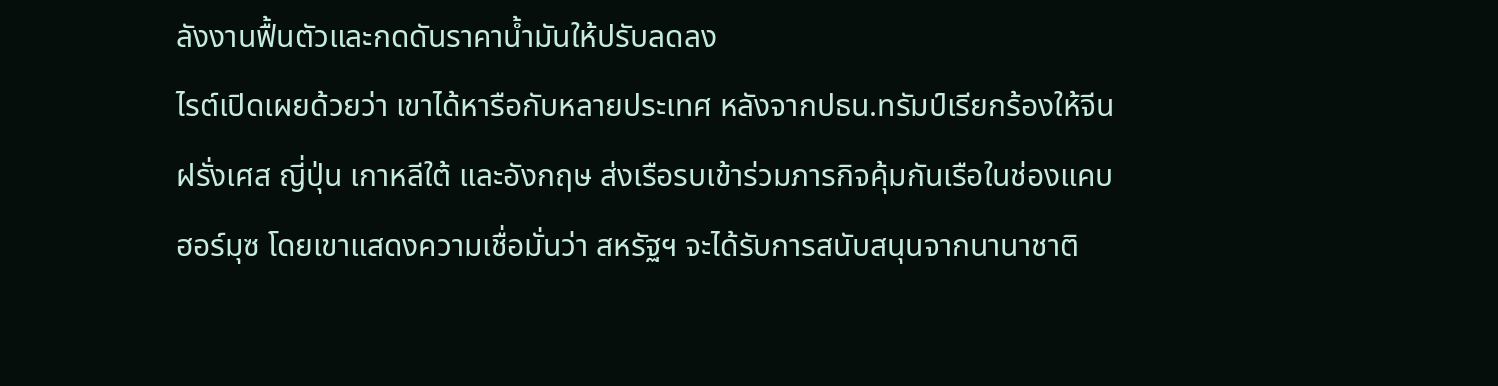ลังงานฟื้นตัวและกดดันราคาน้ำมันให้ปรับลดลง
ไรต์เปิดเผยด้วยว่า เขาได้หารือกับหลายประเทศ หลังจากปธน.ทรัมป์เรียกร้องให้จีน ฝรั่งเศส ญี่ปุ่น เกาหลีใต้ และอังกฤษ ส่งเรือรบเข้าร่วมภารกิจคุ้มกันเรือในช่องแคบฮอร์มุซ โดยเขาแสดงความเชื่อมั่นว่า สหรัฐฯ จะได้รับการสนับสนุนจากนานาชาติ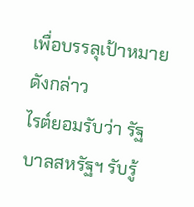เพื่อบรรลุเป้าหมายดังกล่าว
ไรต์ยอมรับว่า รัฐบาลสหรัฐฯ รับรู้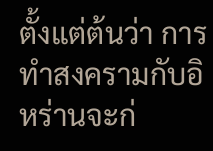ตั้งแต่ต้นว่า การทำสงครามกับอิหร่านจะก่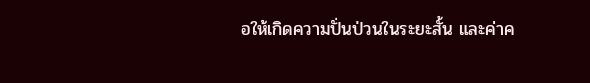อให้เกิดความปั่นป่วนในระยะสั้น และค่าค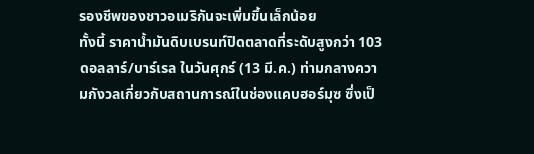รองชีพของชาวอเมริกันจะเพิ่มขึ้นเล็กน้อย
ทั้งนี้ ราคาน้ำมันดิบเบรนท์ปิดตลาดที่ระดับสูงกว่า 103 ดอลลาร์/บาร์เรล ในวันศุกร์ (13 มี.ค.) ท่ามกลางความกังวลเกี่ยวกับสถานการณ์ในช่องแคบฮอร์มุซ ซึ่งเป็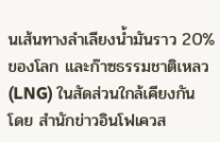นเส้นทางลำเลียงน้ำมันราว 20% ของโลก และก๊าซธรรมชาติเหลว (LNG) ในสัดส่วนใกล้เคียงกัน
โดย สำนักข่าวอินโฟเควส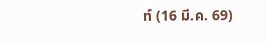ท์ (16 มี.ค. 69)